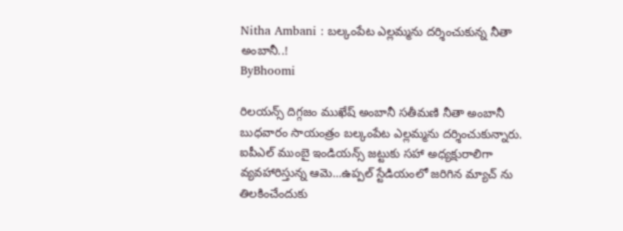Nitha Ambani : బల్కంపేట ఎల్లమ్మను దర్శించుకున్న నీతా అంబానీ..!
ByBhoomi

రిలయన్స్ దిగ్గజం ముఖేష్ అంబానీ సతీమణి నీతా అంబానీ బుధవారం సాయంత్రం బల్కంపేట ఎల్లమ్మను దర్శించుకున్నారు. ఐపీఎల్ ముంబై ఇండియన్స్ జట్టుకు సహా అధ్యక్షురాలిగా వ్యవహారిస్తున్న ఆమె...ఉప్పల్ స్టేడియంలో జరిగిన మ్యాచ్ ను తిలకించేందుకు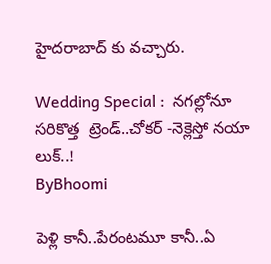హైదరాబాద్ కు వచ్చారు.

Wedding Special :  నగల్లోనూ సరికొత్త  ట్రెండ్..చోకర్ -నెక్లెస్తో నయా లుక్..!
ByBhoomi

పెళ్లి కానీ..పేరంటమూ కానీ..ఏ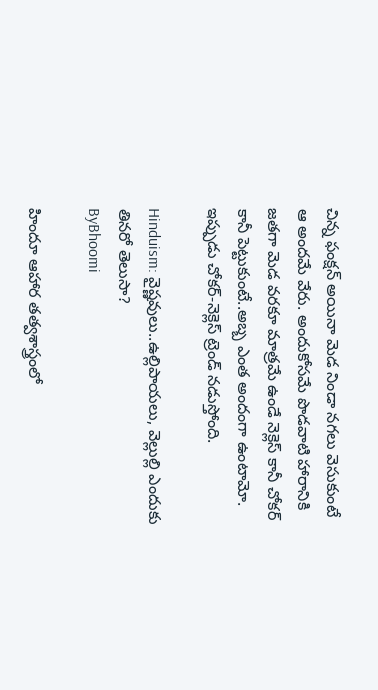చిన్న ఫంక్షన్ అయినా మెడ నిండా నగలు వెసుకుంటే ఆ అందమే వేరు. అందుకోసమే పొడవాటి హారానికి జతగా మెడ వరకూ మాత్రమే ఉండే నెక్లెస్ కానీ చోకర్ కానీ పెట్టుకుంటే..అబ్బ ఎంత అందంగా ఉంటామో. ఇప్పుడు చోకర్-నెక్లెస్ ట్రెండ్ నడుస్తోంది.

Hinduism: వైష్ణవులు..ఉల్లిపాయలు, వెల్లుల్లి ఎందుకు తినరో తెలుసా?
ByBhoomi

హిందూ ఆహార తత్వశాస్త్రంలో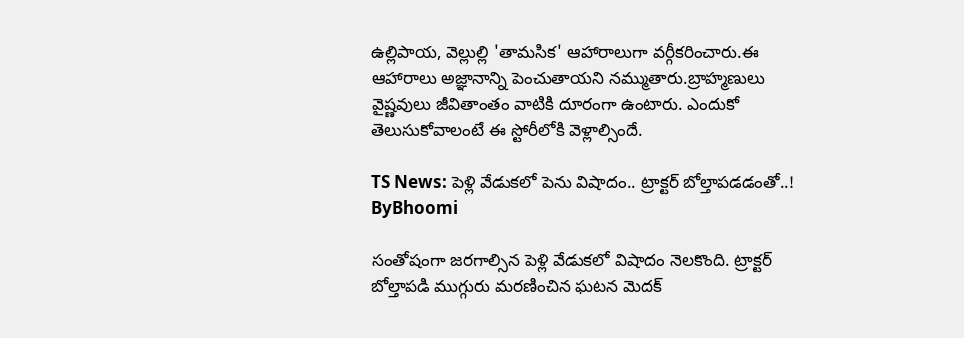ఉల్లిపాయ, వెల్లుల్లి 'తామసిక' ఆహారాలుగా వర్గీకరించారు.ఈ ఆహారాలు అజ్ఞానాన్ని పెంచుతాయని నమ్ముతారు.బ్రాహ్మణులు వైష్ణవులు జీవితాంతం వాటికి దూరంగా ఉంటారు. ఎందుకో తెలుసుకోవాలంటే ఈ స్టోరీలోకి వెళ్లాల్సిందే.

TS News: పెళ్లి వేడుకలో పెను విషాదం.. ట్రాక్టర్ బోల్తాపడడంతో..!
ByBhoomi

సంతోషంగా జరగాల్సిన పెళ్లి వేడుకలో విషాదం నెలకొంది. ట్రాక్టర్ బోల్తాపడి ముగ్గురు మరణించిన ఘటన మెదక్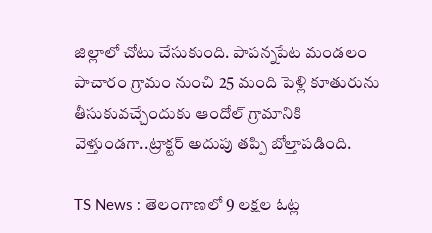జిల్లాలో చోటు చేసుకుంది. పాపన్నపేట మండలం పాచారం గ్రామం నుంచి 25 మంది పెళ్లి కూతురును తీసుకువచ్చేందుకు ఆందోల్ గ్రామానికి వెళ్తుండగా..ట్రాక్టర్ అదుపు తప్పి బోల్తాపడింది.

TS News : తెలంగాణలో 9 లక్షల ఓట్ల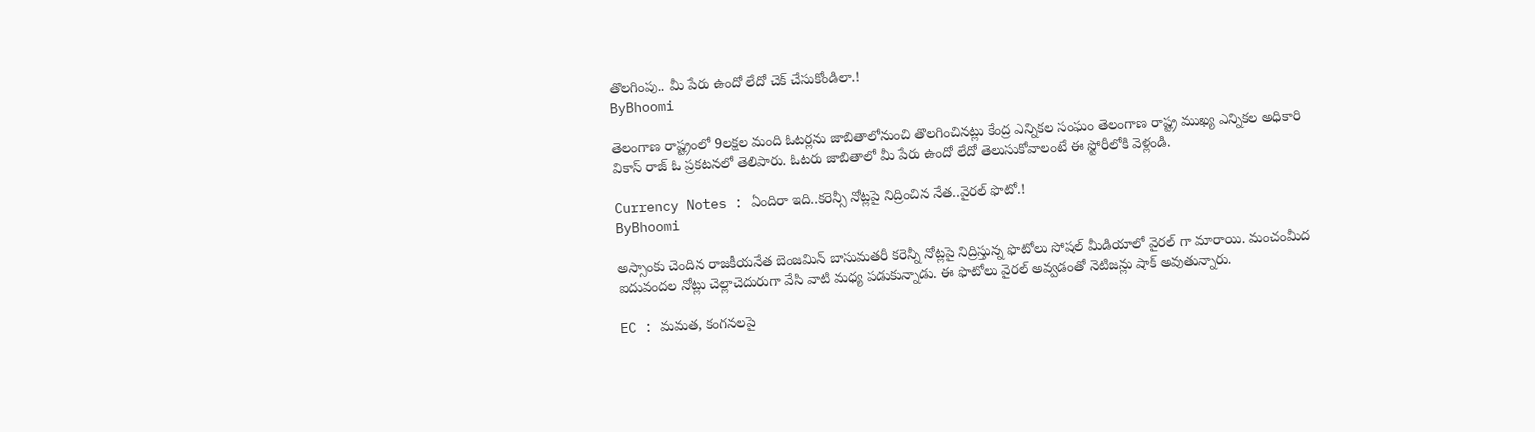తొలగింపు.. మీ పేరు ఉందో లేదో చెక్ చేసుకోండిలా.!
ByBhoomi

తెలంగాణ రాష్ట్రంలో 9లక్షల మంది ఓటర్లను జాబితాలోనుంచి తొలగించినట్లు కేంద్ర ఎన్నికల సంఘం తెలంగాణ రాష్ట్ర ముఖ్య ఎన్నికల అధికారి వికాస్ రాజ్ ఓ ప్రకటనలో తెలిపారు. ఓటరు జాబితాలో మీ పేరు ఉందో లేదో తెలుసుకోవాలంటే ఈ స్టోరీలోకి వెళ్లండి.

Currency Notes : ఏందిరా ఇది..కరెన్సీ నోట్లపై నిద్రించిన నేత..వైరల్ ఫొటో.!
ByBhoomi

అస్సాంకు చెందిన రాజకీయనేత బెంజమిన్ బాసుమతరీ కరెన్నీ నోట్లపై నిద్రిస్తున్న ఫొటోలు సోషల్ మీడియాలో వైరల్ గా మారాయి. మంచంమీద ఐదువందల నోట్లు చెల్లాచెదురుగా వేసి వాటి మధ్య పడుకున్నాడు. ఈ ఫొటోలు వైరల్ అవ్వడంతో నెటిజన్లు షాక్ అవుతున్నారు.

EC : మమత, కంగనలపై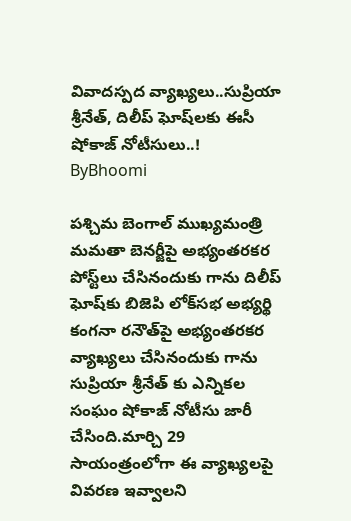వివాదస్పద వ్యాఖ్యలు..సుప్రియా శ్రీనేత్, దిలీప్ ఘోష్‌లకు ఈసీ షోకాజ్ నోటీసులు..!
ByBhoomi

పశ్చిమ బెంగాల్ ముఖ్యమంత్రి మమతా బెనర్జీపై అభ్యంతరకర పోస్ట్‌లు చేసినందుకు గాను దిలీప్ ఘోష్‌కు బిజెపి లోక్‌సభ అభ్యర్థి కంగనా రనౌత్‌పై అభ్యంతరకర వ్యాఖ్యలు చేసినందుకు గాను సుప్రియా శ్రీనేత్ కు ఎన్నికల సంఘం షోకాజ్ నోటీసు జారీ చేసింది.మార్చి 29 సాయంత్రంలోగా ఈ వ్యాఖ్యలపై వివరణ ఇవ్వాలని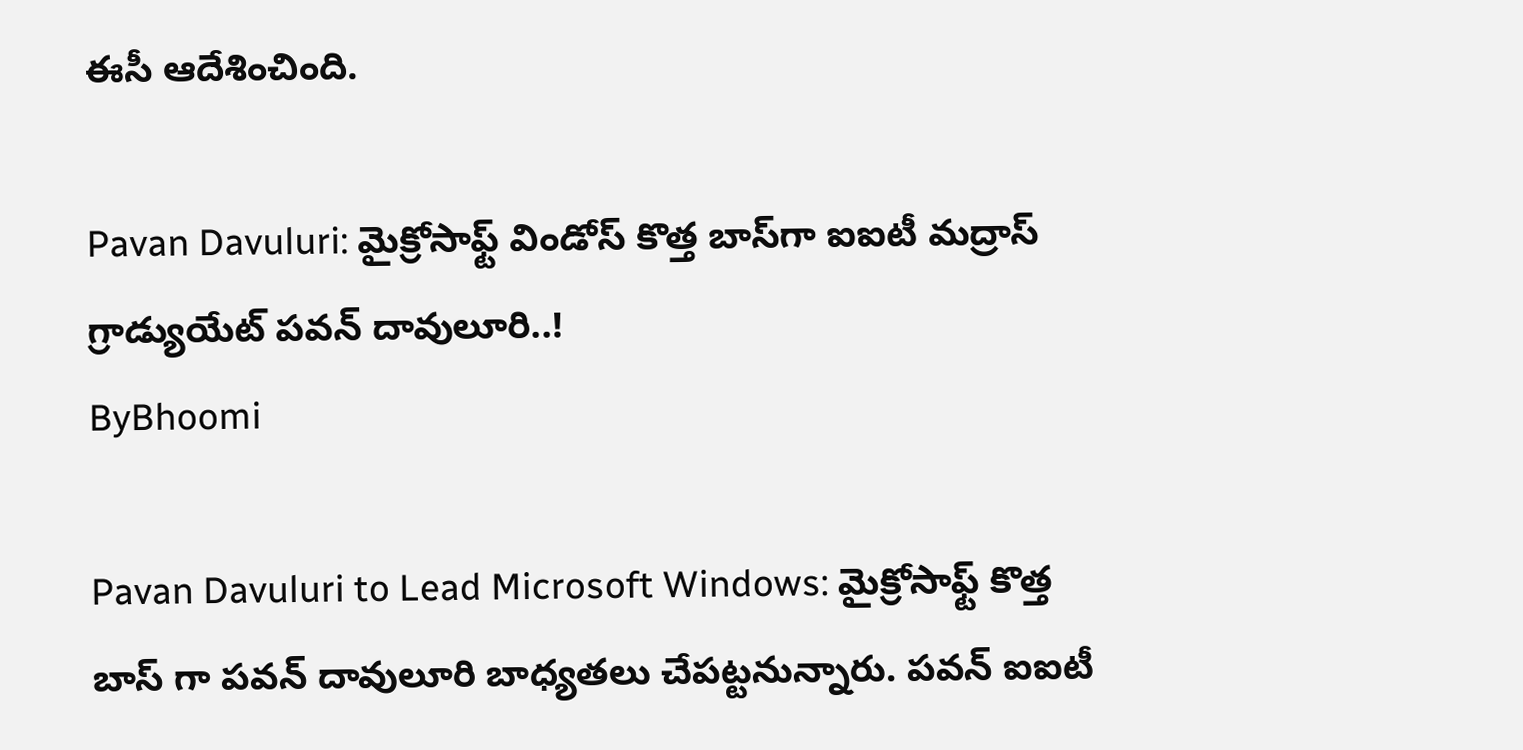ఈసీ ఆదేశించింది.

Pavan Davuluri: మైక్రోసాఫ్ట్ విండోస్ కొత్త బాస్‌గా ఐఐటీ మద్రాస్ గ్రాడ్యుయేట్ పవన్ దావులూరి..!
ByBhoomi

Pavan Davuluri to Lead Microsoft Windows: మైక్రోసాఫ్ట్ కొత్త బాస్ గా పవన్ దావులూరి బాధ్యతలు చేపట్టనున్నారు. పవన్ ఐఐటీ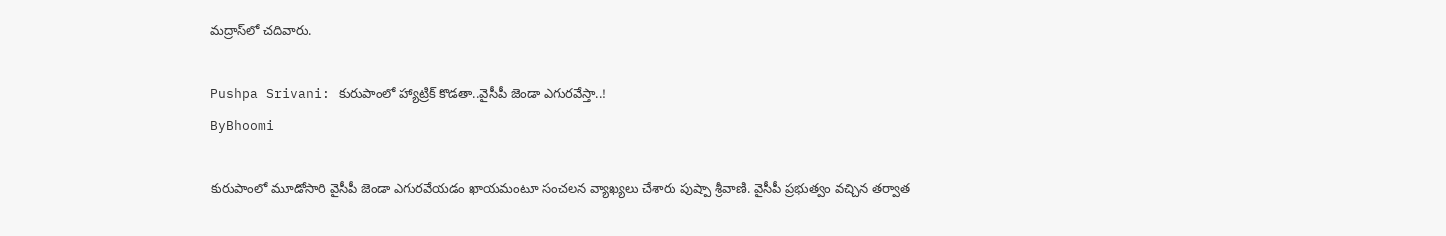మద్రాస్‌లో చదివారు.

Pushpa Srivani: కురుపాంలో హ్యాట్రిక్ కొడతా..వైసీపీ జెండా ఎగురవేస్తా..!
ByBhoomi

కురుపాంలో మూడోసారి వైసీపీ జెండా ఎగురవేయడం ఖాయమంటూ సంచలన వ్యాఖ్యలు చేశారు పుష్పా శ్రీవాణి. వైసీపీ ప్రభుత్వం వచ్చిన తర్వాత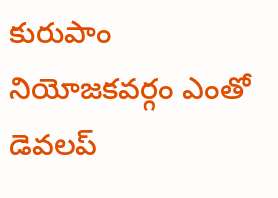కురుపాం నియోజకవర్గం ఎంతో డెవలప్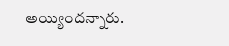అయ్యిందన్నారు.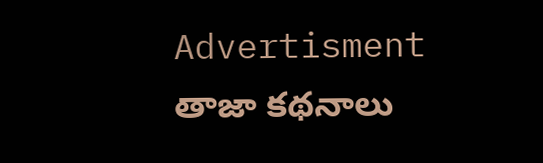Advertisment
తాజా కథనాలు